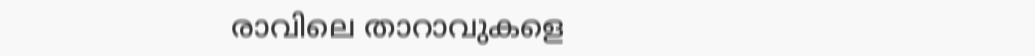രാവിലെ താറാവുകളെ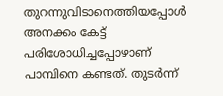തുറന്നുവിടാനെത്തിയപ്പോൾ അനക്കം കേട്ട് പരിശോധിച്ചപ്പോഴാണ് പാമ്പിനെ കണ്ടത്. തുടർന്ന്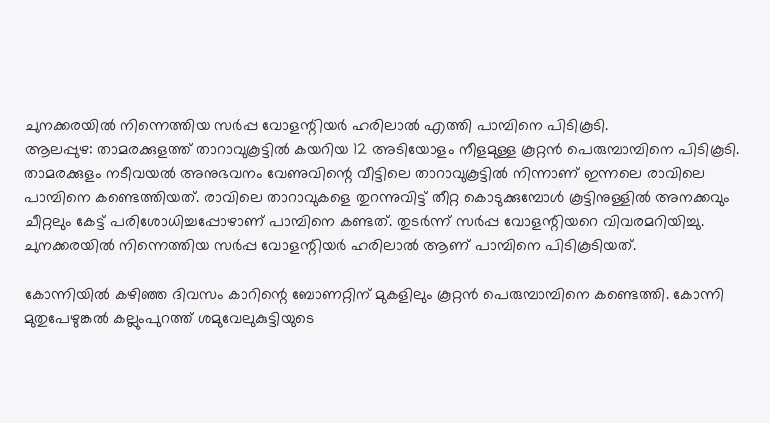ചുനക്കരയിൽ നിന്നെത്തിയ സർപ്പ വോളന്റിയർ ഹരിലാൽ എത്തി പാമ്പിനെ പിടികൂടി.
ആലപ്പുഴ: താമരക്കുളത്ത് താറാവുകൂട്ടിൽ കയറിയ 12 അടിയോളം നീളമുള്ള കൂറ്റൻ പെരുമ്പാമ്പിനെ പിടികൂടി. താമരക്കുളം നടീവയൽ അനുഭവനം വേണുവിന്റെ വീട്ടിലെ താറാവുകൂട്ടിൽ നിന്നാണ് ഇന്നലെ രാവിലെ പാമ്പിനെ കണ്ടെത്തിയത്. രാവിലെ താറാവുകളെ തുറന്നുവിട്ട് തീറ്റ കൊടുക്കുമ്പോൾ കൂട്ടിനുള്ളിൽ അനക്കവും ചീറ്റലും കേട്ട് പരിശോധിച്ചപ്പോഴാണ് പാമ്പിനെ കണ്ടത്. തുടർന്ന് സർപ്പ വോളന്റിയറെ വിവരമറിയിച്ചു. ചുനക്കരയിൽ നിന്നെത്തിയ സർപ്പ വോളന്റിയർ ഹരിലാൽ ആണ് പാമ്പിനെ പിടികൂടിയത്.

കോന്നിയിൽ കഴിഞ്ഞ ദിവസം കാറിന്റെ ബോണറ്റിന് മുകളിലും കൂറ്റൻ പെരുമ്പാമ്പിനെ കണ്ടെത്തി. കോന്നി മുതുപേഴുങ്കൽ കല്ലുംപുറത്ത് ശമുവേലുകുട്ടിയുടെ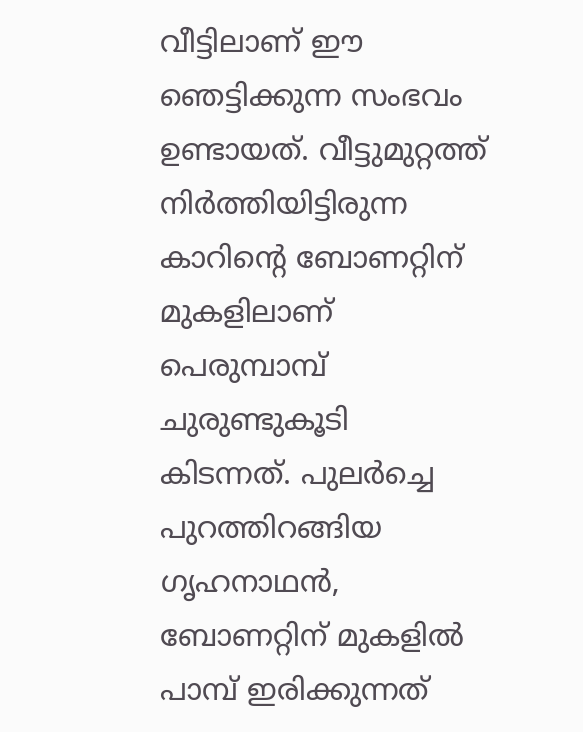വീട്ടിലാണ് ഈ ഞെട്ടിക്കുന്ന സംഭവം ഉണ്ടായത്. വീട്ടുമുറ്റത്ത് നിർത്തിയിട്ടിരുന്ന കാറിന്റെ ബോണറ്റിന് മുകളിലാണ് പെരുമ്പാമ്പ് ചുരുണ്ടുകൂടി കിടന്നത്. പുലർച്ചെ പുറത്തിറങ്ങിയ ഗൃഹനാഥൻ, ബോണറ്റിന് മുകളിൽ പാമ്പ് ഇരിക്കുന്നത്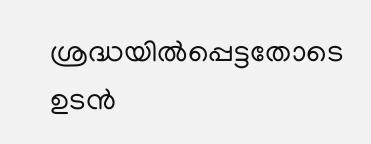ശ്രദ്ധയിൽപ്പെട്ടതോടെ ഉടൻ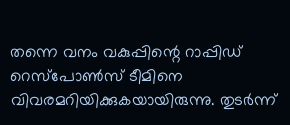തന്നെ വനം വകുപ്പിന്റെ റാപ്പിഡ് റെസ്പോൺസ് ടീമിനെ വിവരമറിയിക്കുകയായിരുന്നു. തുടർന്ന്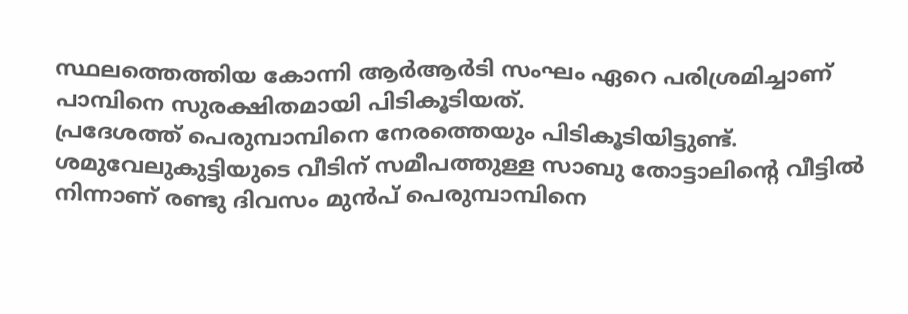സ്ഥലത്തെത്തിയ കോന്നി ആർആർടി സംഘം ഏറെ പരിശ്രമിച്ചാണ് പാമ്പിനെ സുരക്ഷിതമായി പിടികൂടിയത്.
പ്രദേശത്ത് പെരുമ്പാമ്പിനെ നേരത്തെയും പിടികൂടിയിട്ടുണ്ട്. ശമുവേലുകുട്ടിയുടെ വീടിന് സമീപത്തുള്ള സാബു തോട്ടാലിന്റെ വീട്ടിൽ നിന്നാണ് രണ്ടു ദിവസം മുൻപ് പെരുമ്പാമ്പിനെ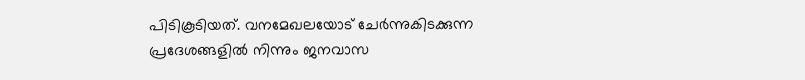പിടികൂടിയത്. വനമേഖലയോട് ചേർന്നുകിടക്കുന്ന പ്രദേശങ്ങളിൽ നിന്നും ജനവാസ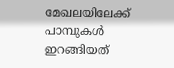മേഖലയിലേക്ക് പാമ്പുകൾ ഇറങ്ങിയത്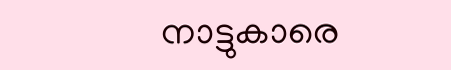നാട്ടുകാരെ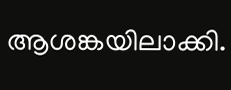ആശങ്കയിലാക്കി.